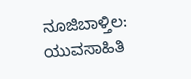ನೂಜಿಬಾಳ್ತಿಲ: ಯುವಸಾಹಿತಿ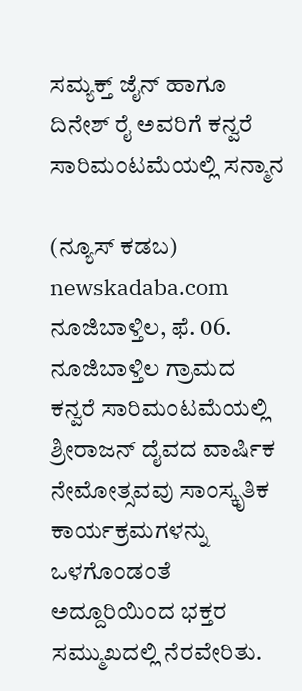ಸಮ್ಯಕ್ತ್ ಜೈನ್ ಹಾಗೂ ದಿನೇಶ್ ರೈ ಅವರಿಗೆ ಕನ್ವರೆ ಸಾರಿಮಂಟಮೆಯಲ್ಲಿ ಸನ್ಮಾನ

(ನ್ಯೂಸ್ ಕಡಬ) newskadaba.com ನೂಜಿಬಾಳ್ತಿಲ, ಫೆ. 06. ನೂಜಿಬಾಳ್ತಿಲ ಗ್ರಾಮದ ಕನ್ವರೆ ಸಾರಿಮಂಟಮೆಯಲ್ಲಿ ಶ್ರೀರಾಜನ್ ದೈವದ ವಾರ್ಷಿಕ ನೇಮೋತ್ಸವವು ಸಾಂಸ್ಕೃತಿಕ ಕಾರ್ಯಕ್ರಮಗಳನ್ನು ಒಳಗೊಂಡಂತೆ ಅದ್ದೂರಿಯಿಂದ ಭಕ್ತರ ಸಮ್ಮುಖದಲ್ಲಿ ನೆರವೇರಿತು.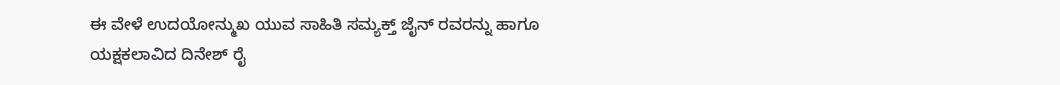ಈ ವೇಳೆ ಉದಯೋನ್ಮುಖ ಯುವ ಸಾಹಿತಿ ಸಮ್ಯಕ್ತ್ ಜೈನ್ ರವರನ್ನು ಹಾಗೂ ಯಕ್ಷಕಲಾವಿದ ದಿನೇಶ್ ರೈ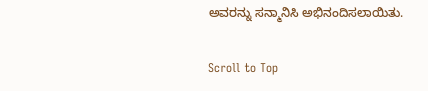ಅವರನ್ನು ಸನ್ಮಾನಿಸಿ ಅಭಿನಂದಿಸಲಾಯಿತು.

Scroll to Top